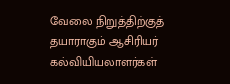வேலை நிறுத்திற்குத் தயாராகும் ஆசிரியர் கல்வியியலாளர்கள்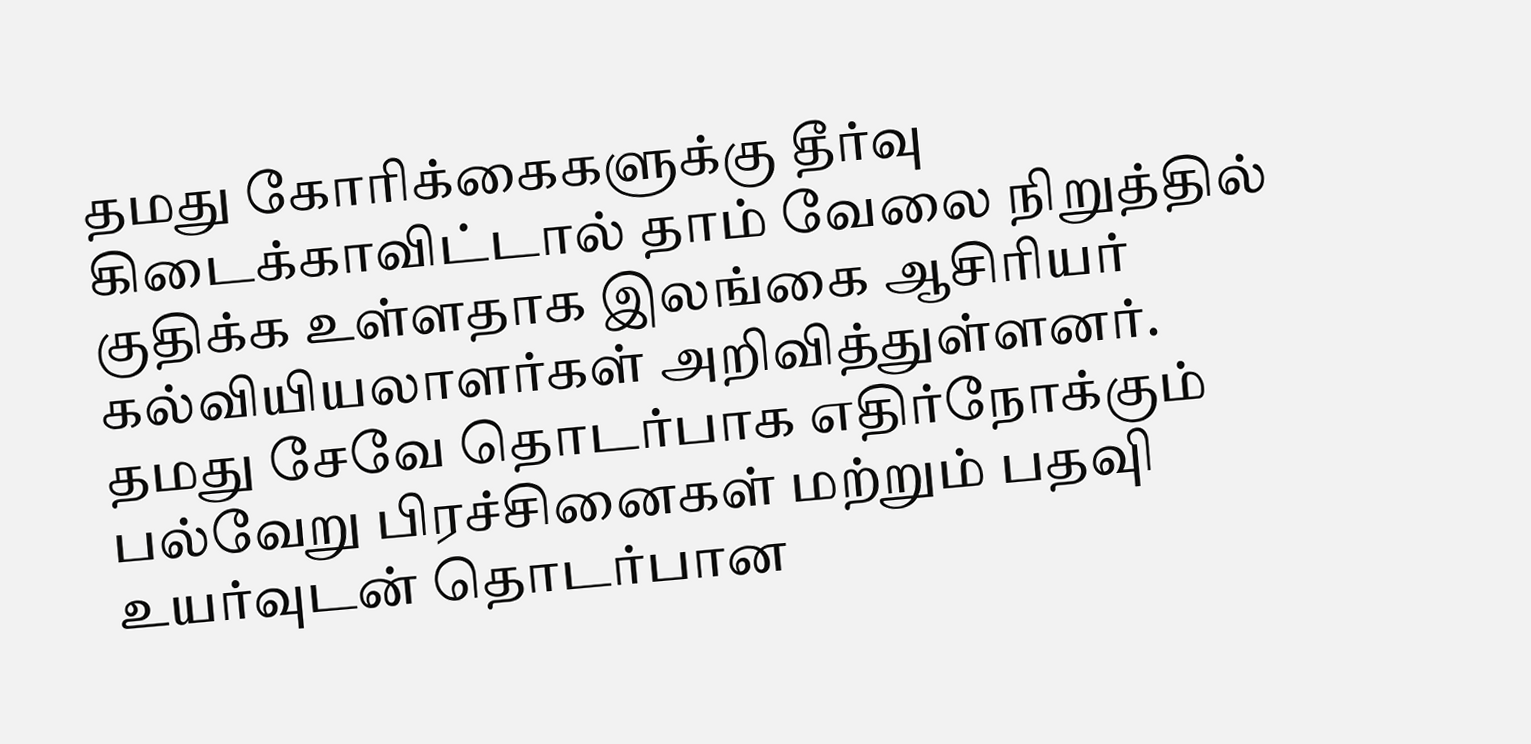தமது கோரிக்கைகளுக்கு தீர்வு கிடைக்காவிட்டால் தாம் வேலை நிறுத்தில் குதிக்க உள்ளதாக இலங்கை ஆசிரியர் கல்வியியலாளர்கள் அறிவித்துள்ளனர்.
தமது சேவே தொடர்பாக எதிர்நோக்கும் பல்வேறு பிரச்சினைகள் மற்றும் பதவுி உயர்வுடன் தொடர்பான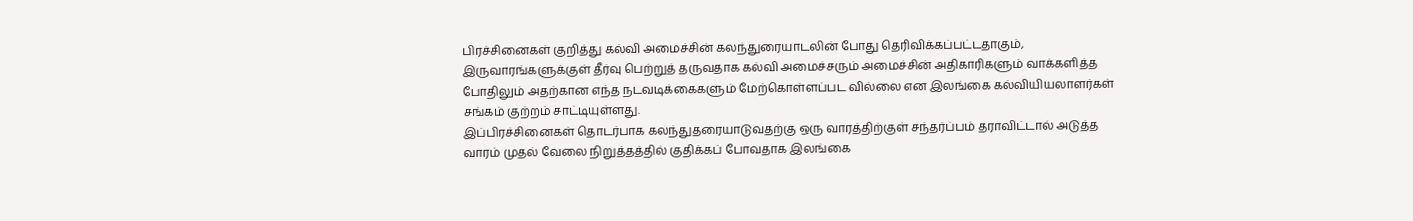பிரச்சினைகள் குறித்து கல்வி அமைச்சின் கலந்துரையாடலின் போது தெரிவிக்கப்பட்டதாகும், இருவாரங்களுக்குள் தீர்வு பெற்றுத் தருவதாக கல்வி அமைச்சரும் அமைச்சின் அதிகாரிகளும் வாக்களித்த போதிலும் அதற்கான எந்த நடவடிக்கைகளும் மேற்கொள்ளப்பட வில்லை என இலங்கை கல்வியியலாளர்கள் சங்கம் குற்றம் சாட்டியுள்ளது.
இப்பிரச்சினைகள் தொடர்பாக கலந்துதரையாடுவதற்கு ஒரு வாரத்திற்குள் சந்தர்ப்பம் தராவிட்டால் அடுத்த வாரம் முதல் வேலை நிறுத்தத்தில் குதிக்கப் போவதாக இலங்கை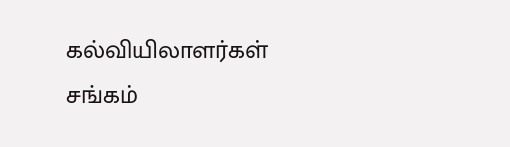கல்வியிலாளர்கள் சங்கம்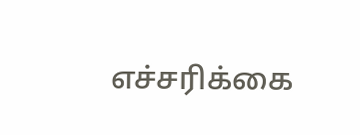எச்சரிக்கை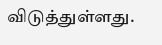விடுத்துள்ளது.